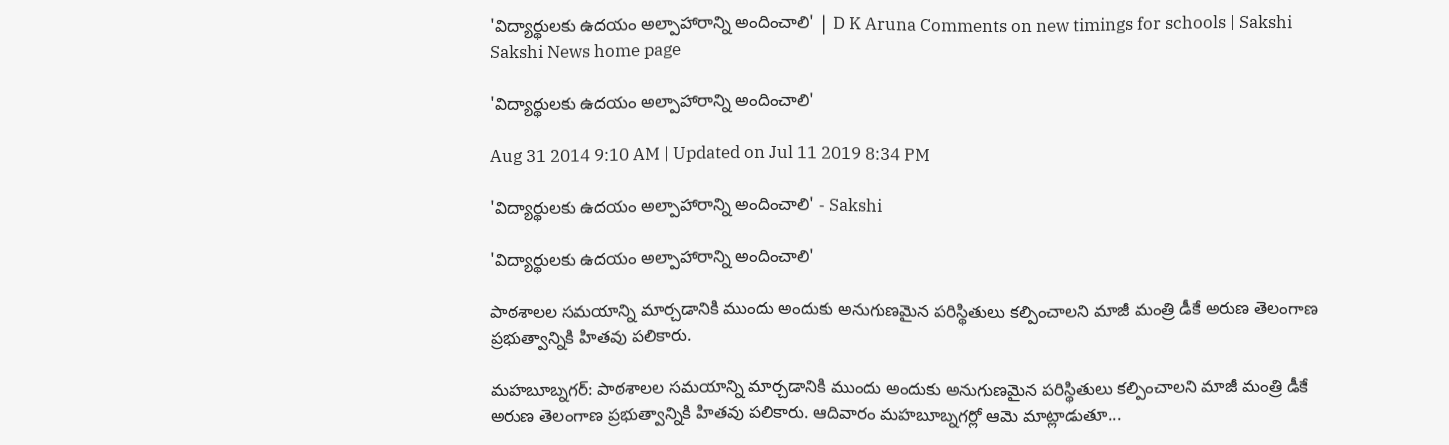'విద్యార్థులకు ఉదయం అల్పాహారాన్ని అందించాలి' | D K Aruna Comments on new timings for schools | Sakshi
Sakshi News home page

'విద్యార్థులకు ఉదయం అల్పాహారాన్ని అందించాలి'

Aug 31 2014 9:10 AM | Updated on Jul 11 2019 8:34 PM

'విద్యార్థులకు ఉదయం అల్పాహారాన్ని అందించాలి' - Sakshi

'విద్యార్థులకు ఉదయం అల్పాహారాన్ని అందించాలి'

పాఠశాలల సమయాన్ని మార్చడానికి ముందు అందుకు అనుగుణమైన పరిస్థితులు కల్పించాలని మాజీ మంత్రి డీకే అరుణ తెలంగాణ ప్రభుత్వాన్నికి హితవు పలికారు.

మహబూబ్నగర్: పాఠశాలల సమయాన్ని మార్చడానికి ముందు అందుకు అనుగుణమైన పరిస్థితులు కల్పించాలని మాజీ మంత్రి డీకే అరుణ తెలంగాణ ప్రభుత్వాన్నికి హితవు పలికారు. ఆదివారం మహబూబ్నగర్లో ఆమె మాట్లాడుతూ...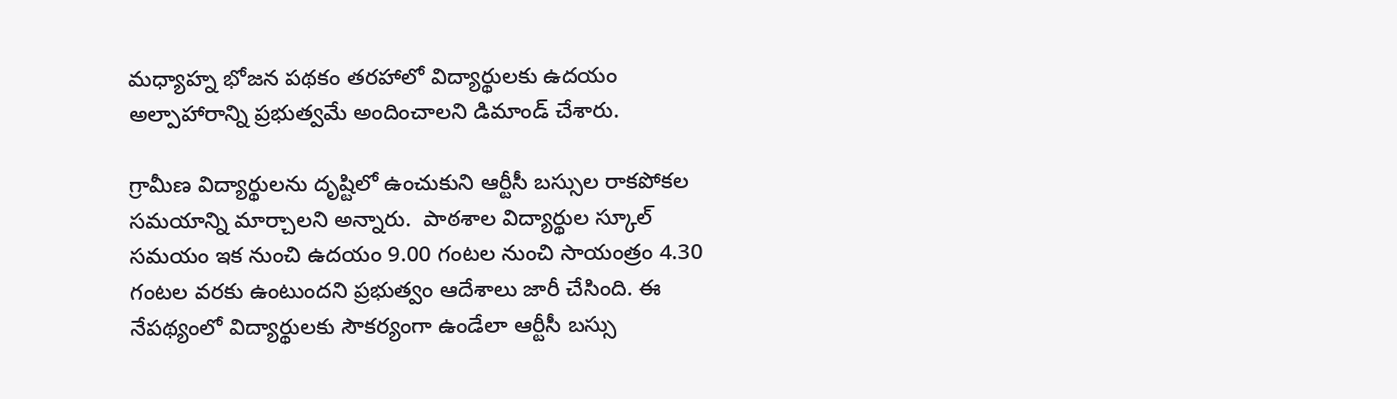మధ్యాహ్న భోజన పథకం తరహాలో విద్యార్థులకు ఉదయం అల్పాహారాన్ని ప్రభుత్వమే అందించాలని డిమాండ్ చేశారు.

గ్రామీణ విద్యార్థులను దృష్టిలో ఉంచుకుని ఆర్టీసీ బస్సుల రాకపోకల సమయాన్ని మార్చాలని అన్నారు.  పాఠశాల విద్యార్థుల స్కూల్ సమయం ఇక నుంచి ఉదయం 9.00 గంటల నుంచి సాయంత్రం 4.30 గంటల వరకు ఉంటుందని ప్రభుత్వం ఆదేశాలు జారీ చేసింది. ఈ నేపథ్యంలో విద్యార్థులకు సౌకర్యంగా ఉండేలా ఆర్టీసీ బస్సు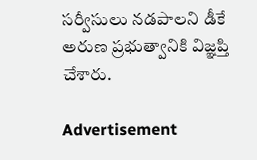సర్వీసులు నడపాలని డీకే అరుణ ప్రభుత్వానికి విజ్ఞప్తి చేశారు.

Advertisement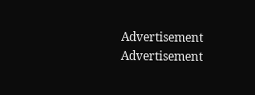Advertisement
Advertisement